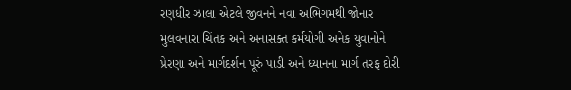રણધીર ઝાલા એટલે જીવનને નવા અભિગમથી જોનાર મુલવનારા ચિંતક અને અનાસક્ત કર્મયોગી અનેક યુવાનોને પ્રેરણા અને માર્ગદર્શન પૂરું પાડી અને ધ્યાનના માર્ગ તરફ દોરી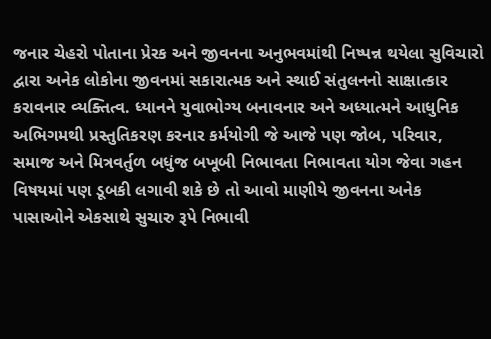જનાર ચેહરો પોતાના પ્રેરક અને જીવનના અનુભવમાંથી નિષ્પન્ન થયેલા સુવિચારો દ્વારા અનેક લોકોના જીવનમાં સકારાત્મક અને સ્થાઈ સંતુલનનો સાક્ષાત્કાર કરાવનાર વ્યક્તિત્વ. ધ્યાનને યુવાભોગ્ય બનાવનાર અને અધ્યાત્મને આધુનિક અભિગમથી પ્રસ્તુતિકરણ કરનાર કર્મયોગી જે આજે પણ જોબ, પરિવાર, સમાજ અને મિત્રવર્તુળ બધુંજ બખૂબી નિભાવતા નિભાવતા યોગ જેવા ગહન વિષયમાં પણ ડૂબકી લગાવી શકે છે તો આવો માણીયે જીવનના અનેક પાસાઓને એકસાથે સુચારુ રૂપે નિભાવી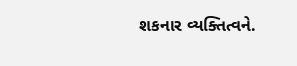શકનાર વ્યક્તિત્વને.